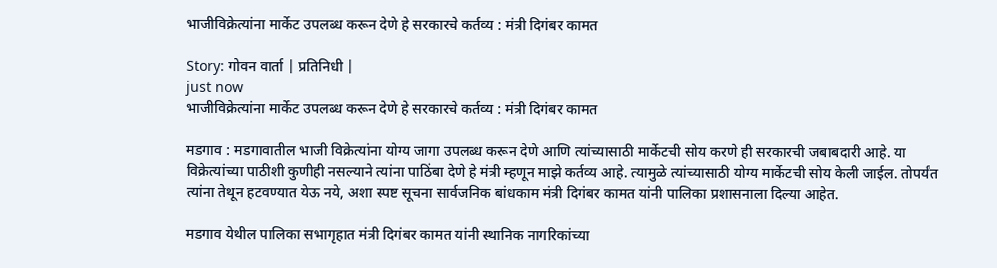भाजीविक्रेत्यांना मार्केट उपलब्ध करून देणे हे सरकारचे कर्तव्य : मंत्री दिगंबर कामत

Story: गोवन वार्ता | प्रतिनिधी |
just now
भाजीविक्रेत्यांना मार्केट उपलब्ध करून देणे हे सरकारचे कर्तव्य : मंत्री दिगंबर कामत

मडगाव : मडगावातील भाजी विक्रेत्यांना योग्य जागा उपलब्ध करून देणे आणि त्यांच्यासाठी मार्केटची सोय करणे ही सरकारची जबाबदारी आहे. या विक्रेत्यांच्या पाठीशी कुणीही नसल्याने त्यांना पाठिंबा देणे हे मंत्री म्हणून माझे कर्तव्य आहे. त्यामुळे त्यांच्यासाठी योग्य मार्केटची सोय केली जाईल. तोपर्यंत त्यांना तेथून हटवण्यात येऊ नये, अशा स्पष्ट सूचना सार्वजनिक बांधकाम मंत्री दिगंबर कामत यांनी पालिका प्रशासनाला दिल्या आहेत.

मडगाव येथील पालिका सभागृहात मंत्री दिगंबर कामत यांनी स्थानिक नागरिकांच्या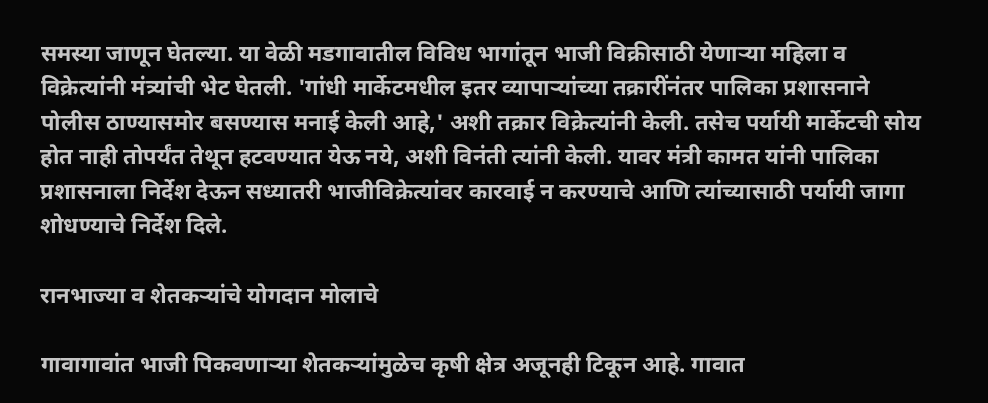समस्या जाणून घेतल्या. या वेळी मडगावातील विविध भागांतून भाजी विक्रीसाठी येणाऱ्या महिला व विक्रेत्यांनी मंत्र्यांची भेट घेतली. 'गांधी मार्केटमधील इतर व्यापाऱ्यांच्या तक्रारींनंतर पालिका प्रशासनाने पोलीस ठाण्यासमोर बसण्यास मनाई केली आहे,' अशी तक्रार विक्रेत्यांनी केली. तसेच पर्यायी मार्केटची सोय होत नाही तोपर्यंत तेथून हटवण्यात येऊ नये, अशी विनंती त्यांनी केली. यावर मंत्री कामत यांनी पालिका प्रशासनाला निर्देश देऊन सध्यातरी भाजीविक्रेत्यांवर कारवाई न करण्याचे आणि त्यांच्यासाठी पर्यायी जागा शोधण्याचे निर्देश दिले.

रानभाज्या व शेतकऱ्यांचे योगदान मोलाचे

गावागावांत भाजी पिकवणाऱ्या शेतकऱ्यांमुळेच कृषी क्षेत्र अजूनही टिकून आहे. गावात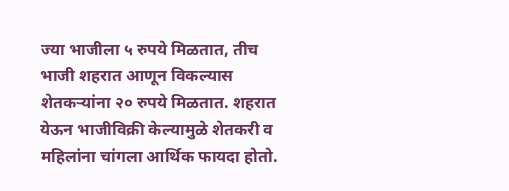ज्या भाजीला ५ रुपये मिळतात, तीच भाजी शहरात आणून विकल्यास शेतकऱ्यांना २० रुपये मिळतात. शहरात येऊन भाजीविक्री केल्यामुळे शेतकरी व महिलांना चांगला आर्थिक फायदा होतो.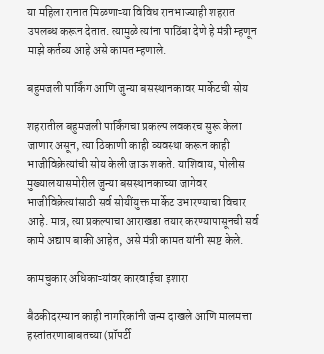या महिला रानात मिळणाऱ्या विविध रानभाज्याही शहरात उपलब्ध करून देतात. त्यामुळे त्यांना पाठिंबा देणे हे मंत्री म्हणून माझे कर्तव्य आहे असे कामत म्हणाले.

बहुमजली पार्किंग आणि जुन्या बसस्थानकावर मार्केटची सोय

शहरातील बहुमजली पार्किंगचा प्रकल्प लवकरच सुरू केला जाणार असून, त्या ठिकाणी काही व्यवस्था करून काही भाजीविक्रेत्यांची सोय केली जाऊ शकते. याशिवाय, पोलीस मुख्यालयासमोरील जुन्या बसस्थानकाच्या जागेवर भाजीविक्रेत्यांसाठी सर्व सोयींयुक्त मार्केट उभारण्याचा विचार आहे. मात्र, त्या प्रकल्पाचा आराखडा तयार करण्यापासूनची सर्व कामे अद्याप बाकी आहेत, असे मंत्री कामत यांनी स्पष्ट केले.

कामचुकार अधिकाऱ्यांवर कारवाईचा इशारा

बैठकीदरम्यान काही नागरिकांनी जन्म दाखले आणि मालमत्ता हस्तांतरणाबाबतच्या (प्रॉपर्टी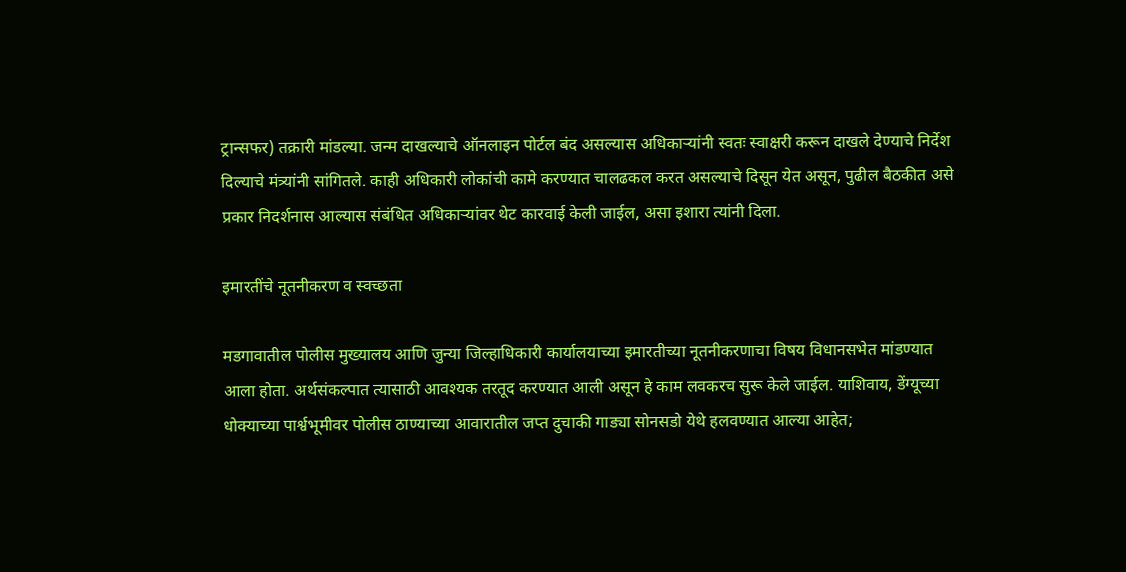ट्रान्सफर) तक्रारी मांडल्या. जन्म दाखल्याचे ऑनलाइन पोर्टल बंद असल्यास अधिकाऱ्यांनी स्वतः स्वाक्षरी करून दाखले देण्याचे निर्देश दिल्याचे मंत्र्यांनी सांगितले. काही अधिकारी लोकांची कामे करण्यात चालढकल करत असल्याचे दिसून येत असून, पुढील बैठकीत असे प्रकार निदर्शनास आल्यास संबंधित अधिकाऱ्यांवर थेट कारवाई केली जाईल, असा इशारा त्यांनी दिला.

इमारतींचे नूतनीकरण व स्वच्छता

मडगावातील पोलीस मुख्यालय आणि जुन्या जिल्हाधिकारी कार्यालयाच्या इमारतीच्या नूतनीकरणाचा विषय विधानसभेत मांडण्यात आला होता. अर्थसंकल्पात त्यासाठी आवश्यक तरतूद करण्यात आली असून हे काम लवकरच सुरू केले जाईल. याशिवाय, डेंग्यूच्या धोक्याच्या पार्श्वभूमीवर पोलीस ठाण्याच्या आवारातील जप्त दुचाकी गाड्या सोनसडो येथे हलवण्यात आल्या आहेत;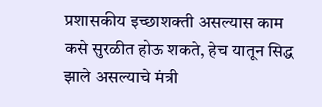प्रशासकीय इच्छाशक्ती असल्यास काम कसे सुरळीत होऊ शकते, हेच यातून सिद्ध झाले असल्याचे मंत्री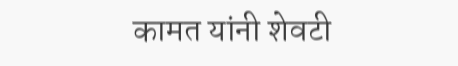कामत यांनी शेवटी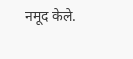नमूद केले.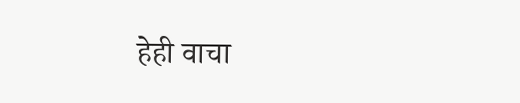हेही वाचा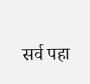सर्व पहा